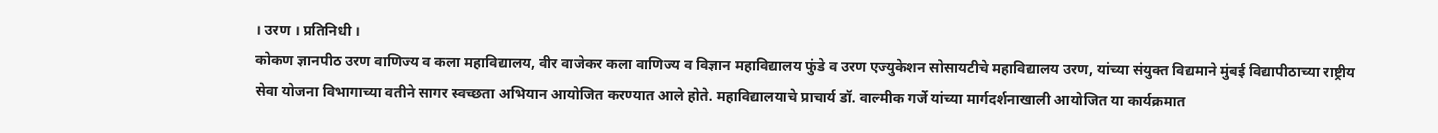। उरण । प्रतिनिधी ।
कोकण ज्ञानपीठ उरण वाणिज्य व कला महाविद्यालय, वीर वाजेकर कला वाणिज्य व विज्ञान महाविद्यालय फुंडे व उरण एज्युकेशन सोसायटीचे महाविद्यालय उरण, यांच्या संयुक्त विद्यमाने मुंबई विद्यापीठाच्या राष्ट्रीय सेवा योजना विभागाच्या वतीने सागर स्वच्छता अभियान आयोजित करण्यात आले होते. महाविद्यालयाचे प्राचार्य डॉ. वाल्मीक गर्जे यांच्या मार्गदर्शनाखाली आयोजित या कार्यक्रमात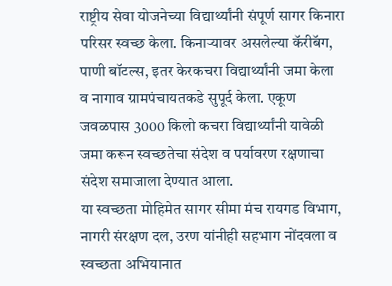राष्ट्रीय सेवा योजनेच्या विद्यार्थ्यांनी संपूर्ण सागर किनारा परिसर स्वच्छ केला. किनाऱ्यावर असलेल्या कॅरीबॅग, पाणी बॉटल्स, इतर केरकचरा विद्यार्थ्यांनी जमा केला व नागाव ग्रामपंचायतकडे सुपूर्द केला. एकूण जवळपास 3000 किलो कचरा विद्यार्थ्यांनी यावेळी जमा करून स्वच्छतेचा संदेश व पर्यावरण रक्षणाचा संदेश समाजाला देण्यात आला.
या स्वच्छता मोहिमेत सागर सीमा मंच रायगड विभाग, नागरी संरक्षण दल, उरण यांनीही सहभाग नोंदवला व स्वच्छता अभियानात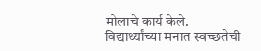मोलाचे कार्य केले. विद्यार्थ्यांच्या मनात स्वच्छतेची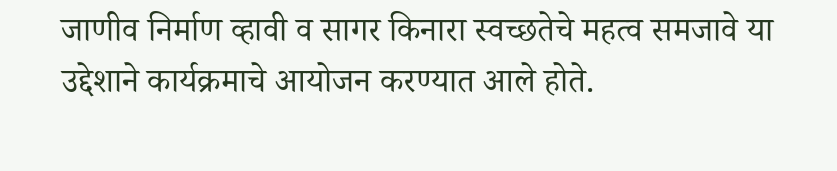जाणीव निर्माण व्हावी व सागर किनारा स्वच्छतेचे महत्व समजावे या उद्देशाने कार्यक्रमाचे आयोजन करण्यात आले होते.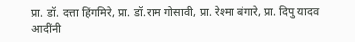प्रा. डॉ. दत्ता हिंगमिरे, प्रा. डॉ.राम गोसावी, प्रा. रेश्मा बंगारे, प्रा. दिपु यादव आदींनी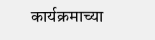कार्यक्रमाच्या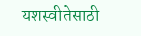यशस्वीतेसाठी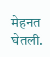मेहनत घेतली.